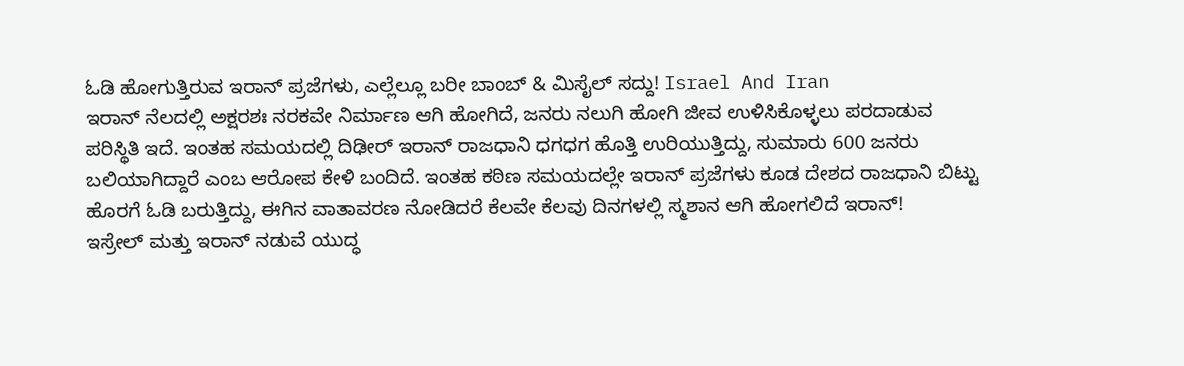ಓಡಿ ಹೋಗುತ್ತಿರುವ ಇರಾನ್ ಪ್ರಜೆಗಳು, ಎಲ್ಲೆಲ್ಲೂ ಬರೀ ಬಾಂಬ್ & ಮಿಸೈಲ್ ಸದ್ದು! Israel And Iran
ಇರಾನ್ ನೆಲದಲ್ಲಿ ಅಕ್ಷರಶಃ ನರಕವೇ ನಿರ್ಮಾಣ ಆಗಿ ಹೋಗಿದೆ, ಜನರು ನಲುಗಿ ಹೋಗಿ ಜೀವ ಉಳಿಸಿಕೊಳ್ಳಲು ಪರದಾಡುವ ಪರಿಸ್ಥಿತಿ ಇದೆ. ಇಂತಹ ಸಮಯದಲ್ಲಿ ದಿಢೀರ್ ಇರಾನ್ ರಾಜಧಾನಿ ಧಗಧಗ ಹೊತ್ತಿ ಉರಿಯುತ್ತಿದ್ದು, ಸುಮಾರು 600 ಜನರು ಬಲಿಯಾಗಿದ್ದಾರೆ ಎಂಬ ಆರೋಪ ಕೇಳಿ ಬಂದಿದೆ. ಇಂತಹ ಕಠಿಣ ಸಮಯದಲ್ಲೇ ಇರಾನ್ ಪ್ರಜೆಗಳು ಕೂಡ ದೇಶದ ರಾಜಧಾನಿ ಬಿಟ್ಟು ಹೊರಗೆ ಓಡಿ ಬರುತ್ತಿದ್ದು, ಈಗಿನ ವಾತಾವರಣ ನೋಡಿದರೆ ಕೆಲವೇ ಕೆಲವು ದಿನಗಳಲ್ಲಿ ಸ್ಮಶಾನ ಆಗಿ ಹೋಗಲಿದೆ ಇರಾನ್!
ಇಸ್ರೇಲ್ ಮತ್ತು ಇರಾನ್ ನಡುವೆ ಯುದ್ಧ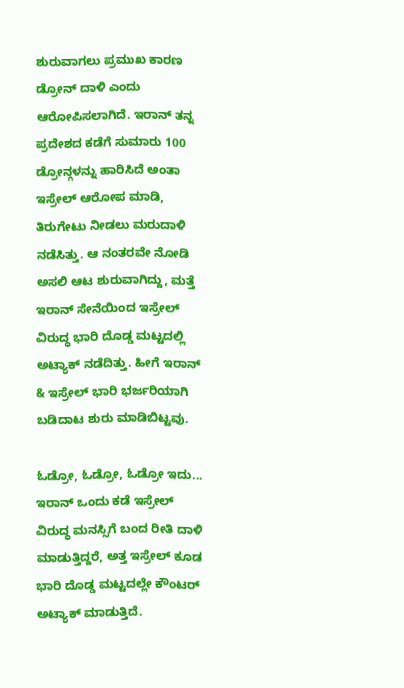ಶುರುವಾಗಲು ಪ್ರಮುಖ ಕಾರಣ ಡ್ರೋನ್ ದಾಳಿ ಎಂದು ಆರೋಪಿಸಲಾಗಿದೆ. ಇರಾನ್ ತನ್ನ ಪ್ರದೇಶದ ಕಡೆಗೆ ಸುಮಾರು 100 ಡ್ರೋನ್ಗಳನ್ನು ಹಾರಿಸಿದೆ ಅಂತಾ ಇಸ್ರೇಲ್ ಆರೋಪ ಮಾಡಿ, ತಿರುಗೇಟು ನೀಡಲು ಮರುದಾಳಿ ನಡೆಸಿತ್ತು. ಆ ನಂತರವೇ ನೋಡಿ ಅಸಲಿ ಆಟ ಶುರುವಾಗಿದ್ದು, ಮತ್ತೆ ಇರಾನ್ ಸೇನೆಯಿಂದ ಇಸ್ರೇಲ್ ವಿರುದ್ಧ ಭಾರಿ ದೊಡ್ಡ ಮಟ್ಟದಲ್ಲಿ ಅಟ್ಯಾಕ್ ನಡೆದಿತ್ತು. ಹೀಗೆ ಇರಾನ್ & ಇಸ್ರೇಲ್ ಭಾರಿ ಭರ್ಜರಿಯಾಗಿ ಬಡಿದಾಟ ಶುರು ಮಾಡಿಬಿಟ್ಟವು.

ಓಡ್ರೋ, ಓಡ್ರೋ, ಓಡ್ರೋ ಇದು...
ಇರಾನ್ ಒಂದು ಕಡೆ ಇಸ್ರೇಲ್ ವಿರುದ್ಧ ಮನಸ್ಸಿಗೆ ಬಂದ ರೀತಿ ದಾಳಿ ಮಾಡುತ್ತಿದ್ದರೆ, ಅತ್ತ ಇಸ್ರೇಲ್ ಕೂಡ ಭಾರಿ ದೊಡ್ಡ ಮಟ್ಟದಲ್ಲೇ ಕೌಂಟರ್ ಅಟ್ಯಾಕ್ ಮಾಡುತ್ತಿದೆ.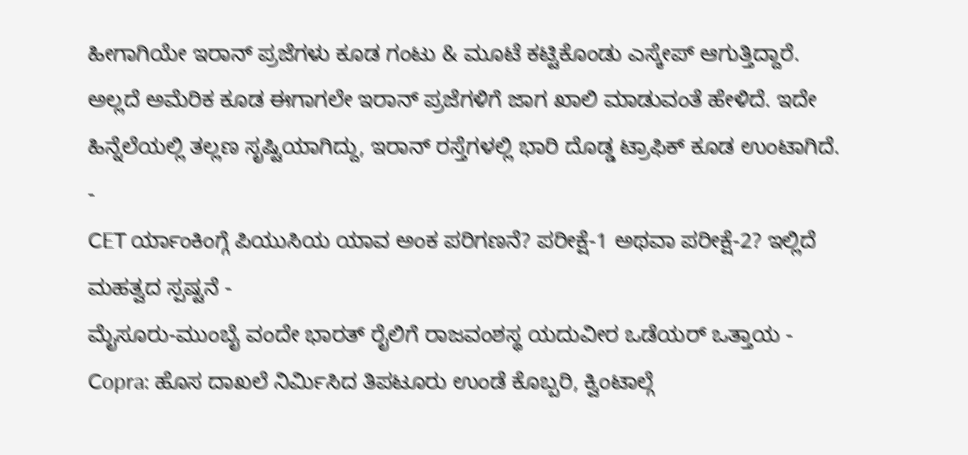ಹೀಗಾಗಿಯೇ ಇರಾನ್ ಪ್ರಜೆಗಳು ಕೂಡ ಗಂಟು & ಮೂಟೆ ಕಟ್ಟಿಕೊಂಡು ಎಸ್ಕೇಪ್ ಆಗುತ್ತಿದ್ದಾರೆ. ಅಲ್ಲದೆ ಅಮೆರಿಕ ಕೂಡ ಈಗಾಗಲೇ ಇರಾನ್ ಪ್ರಜೆಗಳಿಗೆ ಜಾಗ ಖಾಲಿ ಮಾಡುವಂತೆ ಹೇಳಿದೆ. ಇದೇ ಹಿನ್ನೆಲೆಯಲ್ಲಿ ತಲ್ಲಣ ಸೃಷ್ಟಿಯಾಗಿದ್ದು, ಇರಾನ್ ರಸ್ತೆಗಳಲ್ಲಿ ಭಾರಿ ದೊಡ್ಡ ಟ್ರಾಫಿಕ್ ಕೂಡ ಉಂಟಾಗಿದೆ.
-
CET ರ್ಯಾಂಕಿಂಗ್ಗೆ ಪಿಯುಸಿಯ ಯಾವ ಅಂಕ ಪರಿಗಣನೆ? ಪರೀಕ್ಷೆ-1 ಅಥವಾ ಪರೀಕ್ಷೆ-2? ಇಲ್ಲಿದೆ ಮಹತ್ವದ ಸ್ಪಷ್ಟನೆ -
ಮೈಸೂರು-ಮುಂಬೈ ವಂದೇ ಭಾರತ್ ರೈಲಿಗೆ ರಾಜವಂಶಸ್ಥ ಯದುವೀರ ಒಡೆಯರ್ ಒತ್ತಾಯ -
Copra: ಹೊಸ ದಾಖಲೆ ನಿರ್ಮಿಸಿದ ತಿಪಟೂರು ಉಂಡೆ ಕೊಬ್ಬರಿ, ಕ್ವಿಂಟಾಲ್ಗೆ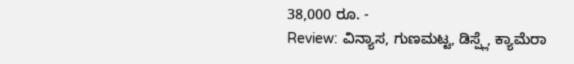38,000 ರೂ. -
Review: ವಿನ್ಯಾಸ, ಗುಣಮಟ್ಟ, ಡಿಸ್ಪ್ಲೆ, ಕ್ಯಾಮೆರಾ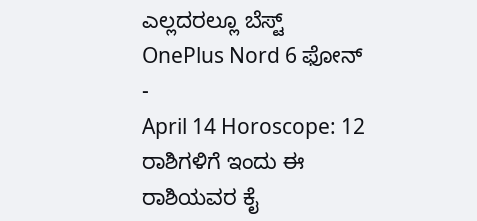ಎಲ್ಲದರಲ್ಲೂ ಬೆಸ್ಟ್ OnePlus Nord 6 ಫೋನ್ -
April 14 Horoscope: 12 ರಾಶಿಗಳಿಗೆ ಇಂದು ಈ ರಾಶಿಯವರ ಕೈ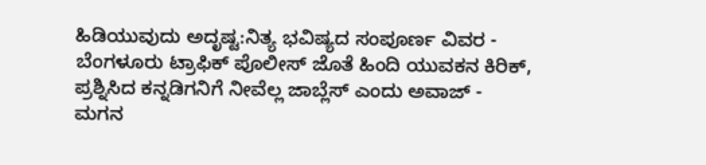ಹಿಡಿಯುವುದು ಅದೃಷ್ಟ:ನಿತ್ಯ ಭವಿಷ್ಯದ ಸಂಪೂರ್ಣ ವಿವರ -
ಬೆಂಗಳೂರು ಟ್ರಾಫಿಕ್ ಪೊಲೀಸ್ ಜೊತೆ ಹಿಂದಿ ಯುವಕನ ಕಿರಿಕ್, ಪ್ರಶ್ನಿಸಿದ ಕನ್ನಡಿಗನಿಗೆ ನೀವೆಲ್ಲ ಜಾಬ್ಲೆಸ್ ಎಂದು ಅವಾಜ್ -
ಮಗನ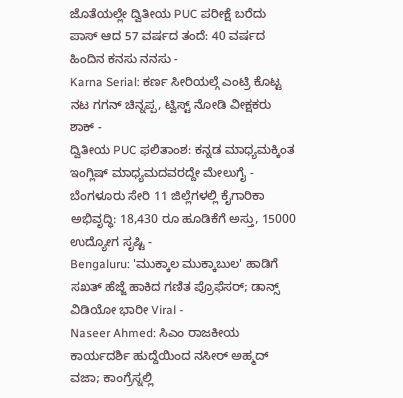ಜೊತೆಯಲ್ಲೇ ದ್ವಿತೀಯ PUC ಪರೀಕ್ಷೆ ಬರೆದು ಪಾಸ್ ಆದ 57 ವರ್ಷದ ತಂದೆ: 40 ವರ್ಷದ ಹಿಂದಿನ ಕನಸು ನನಸು -
Karna Serial: ಕರ್ಣ ಸೀರಿಯಲ್ಗೆ ಎಂಟ್ರಿ ಕೊಟ್ಟ ನಟ ಗಗನ್ ಚಿನ್ನಪ್ಪ, ಟ್ವಿಸ್ಟ್ ನೋಡಿ ವೀಕ್ಷಕರು ಶಾಕ್ -
ದ್ವಿತೀಯ PUC ಫಲಿತಾಂಶ: ಕನ್ನಡ ಮಾಧ್ಯಮಕ್ಕಿಂತ ಇಂಗ್ಲಿಷ್ ಮಾಧ್ಯಮದವರದ್ದೇ ಮೇಲುಗೈ -
ಬೆಂಗಳೂರು ಸೇರಿ 11 ಜಿಲ್ಲೆಗಳಲ್ಲಿ ಕೈಗಾರಿಕಾ ಅಭಿವೃದ್ಧಿ: 18,430 ರೂ ಹೂಡಿಕೆಗೆ ಅಸ್ತು, 15000 ಉದ್ಯೋಗ ಸೃಷ್ಟಿ -
Bengaluru: 'ಮುಕ್ಕಾಲ ಮುಕ್ಕಾಬುಲ' ಹಾಡಿಗೆ ಸಖತ್ ಹೆಜ್ಜೆ ಹಾಕಿದ ಗಣಿತ ಪ್ರೊಫೆಸರ್; ಡಾನ್ಸ್ ವಿಡಿಯೋ ಭಾರೀ Viral -
Naseer Ahmed: ಸಿಎಂ ರಾಜಕೀಯ ಕಾರ್ಯದರ್ಶಿ ಹುದ್ದೆಯಿಂದ ನಸೀರ್ ಅಹ್ಮದ್ ವಜಾ; ಕಾಂಗ್ರೆಸ್ನಲ್ಲಿ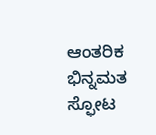ಆಂತರಿಕ ಭಿನ್ನಮತ ಸ್ಫೋಟ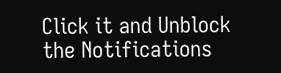Click it and Unblock the Notifications